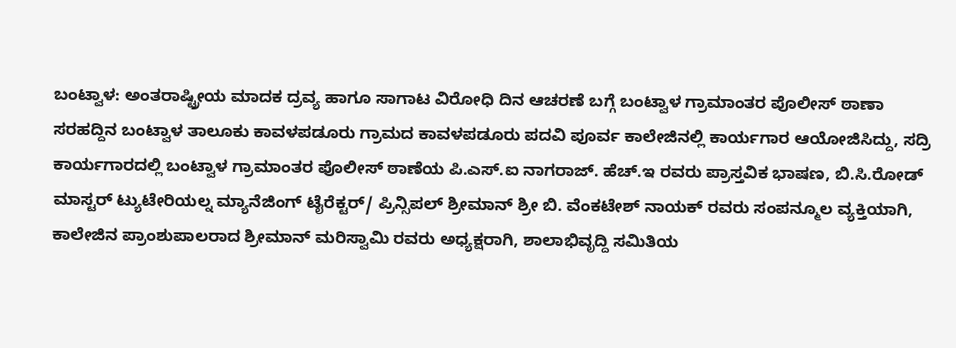ಬಂಟ್ವಾಳ: ಅಂತರಾಷ್ಟ್ರೀಯ ಮಾದಕ ದ್ರವ್ಯ ಹಾಗೂ ಸಾಗಾಟ ವಿರೋಧಿ ದಿನ ಆಚರಣೆ ಬಗ್ಗೆ ಬಂಟ್ವಾಳ ಗ್ರಾಮಾಂತರ ಪೊಲೀಸ್ ಠಾಣಾ ಸರಹದ್ದಿನ ಬಂಟ್ವಾಳ ತಾಲೂಕು ಕಾವಳಪಡೂರು ಗ್ರಾಮದ ಕಾವಳಪಡೂರು ಪದವಿ ಪೂರ್ವ ಕಾಲೇಜಿನಲ್ಲಿ ಕಾರ್ಯಗಾರ ಆಯೋಜಿಸಿದ್ದು, ಸದ್ರಿ ಕಾರ್ಯಗಾರದಲ್ಲಿ ಬಂಟ್ವಾಳ ಗ್ರಾಮಾಂತರ ಪೊಲೀಸ್ ಠಾಣೆಯ ಪಿ.ಎಸ್.ಐ ನಾಗರಾಜ್. ಹೆಚ್.ಇ ರವರು ಪ್ರಾಸ್ತವಿಕ ಭಾಷಣ, ಬಿ.ಸಿ.ರೋಡ್ ಮಾಸ್ಟರ್ ಟ್ಯುಟೇರಿಯಲ್ನ ಮ್ಯಾನೆಜಿಂಗ್ ಟೈರೆಕ್ಟರ್/ ಪ್ರಿನ್ಸಿಪಲ್ ಶ್ರೀಮಾನ್ ಶ್ರೀ ಬಿ. ವೆಂಕಟೇಶ್ ನಾಯಕ್ ರವರು ಸಂಪನ್ಮೂಲ ವ್ಯಕ್ತಿಯಾಗಿ, ಕಾಲೇಜಿನ ಪ್ರಾಂಶುಪಾಲರಾದ ಶ್ರೀಮಾನ್ ಮರಿಸ್ವಾಮಿ ರವರು ಅಧ್ಯಕ್ಷರಾಗಿ, ಶಾಲಾಭಿವೃದ್ದಿ ಸಮಿತಿಯ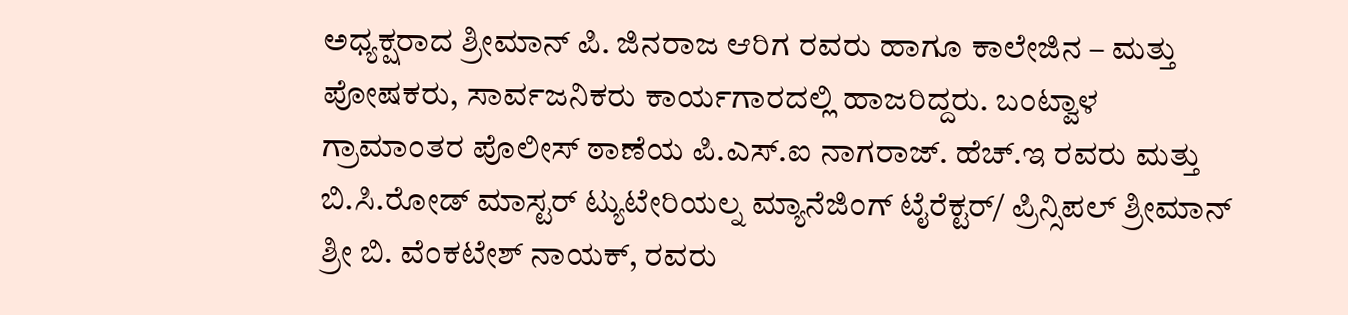ಅಧ್ಯಕ್ಷರಾದ ಶ್ರೀಮಾನ್ ಪಿ. ಜಿನರಾಜ ಆರಿಗ ರವರು ಹಾಗೂ ಕಾಲೇಜಿನ – ಮತ್ತು ಪೋಷಕರು, ಸಾರ್ವಜನಿಕರು ಕಾರ್ಯಗಾರದಲ್ಲಿ ಹಾಜರಿದ್ದರು. ಬಂಟ್ವಾಳ ಗ್ರಾಮಾಂತರ ಪೊಲೀಸ್ ಠಾಣೆಯ ಪಿ.ಎಸ್.ಐ ನಾಗರಾಜ್. ಹೆಚ್.ಇ ರವರು ಮತ್ತು ಬಿ.ಸಿ.ರೋಡ್ ಮಾಸ್ಟರ್ ಟ್ಯುಟೇರಿಯಲ್ನ ಮ್ಯಾನೆಜಿಂಗ್ ಟೈರೆಕ್ಟರ್/ ಪ್ರಿನ್ಸಿಪಲ್ ಶ್ರೀಮಾನ್ ಶ್ರೀ ಬಿ. ವೆಂಕಟೇಶ್ ನಾಯಕ್, ರವರು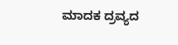ಮಾದಕ ದ್ರವ್ಯದ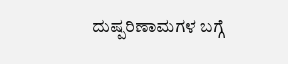ದುಷ್ಪರಿಣಾಮಗಳ ಬಗ್ಗೆ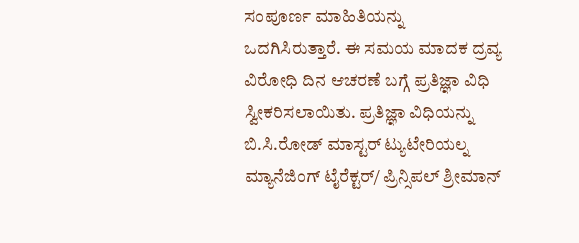ಸಂಪೂರ್ಣ ಮಾಹಿತಿಯನ್ನು ಒದಗಿಸಿರುತ್ತಾರೆ. ಈ ಸಮಯ ಮಾದಕ ದ್ರವ್ಯ ವಿರೋಧಿ ದಿನ ಆಚರಣೆ ಬಗ್ಗೆ ಪ್ರತಿಜ್ಞಾ ವಿಧಿ ಸ್ವೀಕರಿಸಲಾಯಿತು. ಪ್ರತಿಜ್ಞಾ ವಿಧಿಯನ್ನು ಬಿ.ಸಿ.ರೋಡ್ ಮಾಸ್ಟರ್ ಟ್ಯುಟೇರಿಯಲ್ನ ಮ್ಯಾನೆಜಿಂಗ್ ಟೈರೆಕ್ಟರ್/ ಪ್ರಿನ್ಸಿಪಲ್ ಶ್ರೀಮಾನ್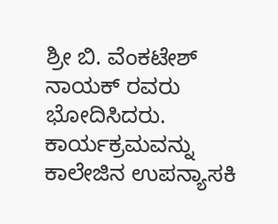ಶ್ರೀ ಬಿ. ವೆಂಕಟೇಶ್ ನಾಯಕ್ ರವರು ಭೋದಿಸಿದರು. ಕಾರ್ಯಕ್ರಮವನ್ನು ಕಾಲೇಜಿನ ಉಪನ್ಯಾಸಕಿ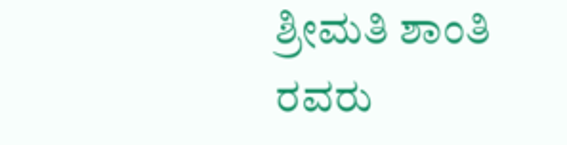ಶ್ರೀಮತಿ ಶಾಂತಿ ರವರು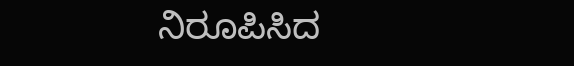ನಿರೂಪಿಸಿದ